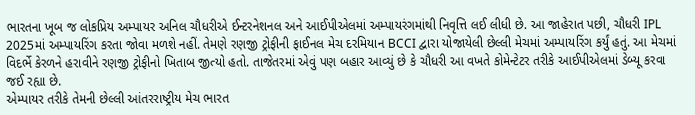ભારતના ખૂબ જ લોકપ્રિય અમ્પાયર અનિલ ચૌધરીએ ઈન્ટરનેશનલ અને આઈપીએલમાં અમ્પાયરંગમાંથી નિવૃત્તિ લઈ લીધી છે. આ જાહેરાત પછી, ચૌધરી IPL 2025માં અમ્પાયરિંગ કરતા જોવા મળશે નહીં. તેમણે રણજી ટ્રોફીની ફાઈનલ મેચ દરમિયાન BCCI દ્વારા યોજાયેલી છેલ્લી મેચમાં અમ્પાયરિંગ કર્યું હતું. આ મેચમાં વિદર્ભે કેરળને હરાવીને રણજી ટ્રોફીનો ખિતાબ જીત્યો હતો. તાજેતરમાં એવું પણ બહાર આવ્યું છે કે ચૌધરી આ વખતે કોમેન્ટેટર તરીકે આઈપીએલમાં ડેબ્યૂ કરવા જઈ રહ્યા છે.
એમ્પાયર તરીકે તેમની છેલ્લી આંતરરાષ્ટ્રીય મેચ ભારત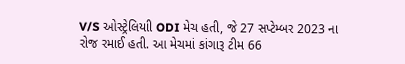V/S ઓસ્ટ્રેલિયાી ODI મેચ હતી, જે 27 સપ્ટેમ્બર 2023 ના રોજ રમાઈ હતી. આ મેચમાં કાંગારૂ ટીમ 66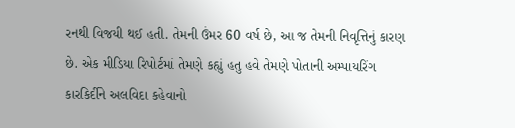રનથી વિજયી થઈ હતી. તેમની ઉંમર 60 વર્ષ છે, આ જ તેમની નિવૃત્તિનું કારણ છે. એક મીડિયા રિપોર્ટમાં તેમણે કહ્યું હતુ હવે તેમણે પોતાની અમ્પાયરિંગ કારકિર્દીને અલવિદા કહેવાનો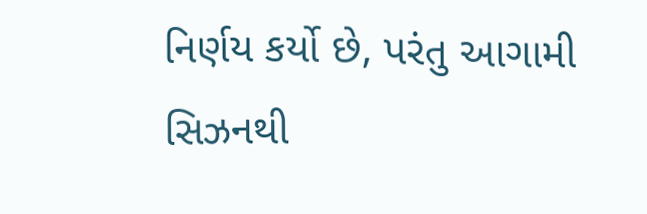નિર્ણય કર્યો છે, પરંતુ આગામી સિઝનથી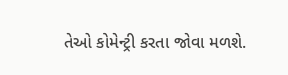તેઓ કોમેન્ટ્રી કરતા જોવા મળશે.